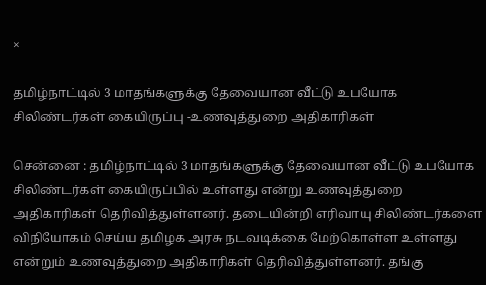×

தமிழ்நாட்டில் 3 மாதங்களுக்கு தேவையான வீட்டு உபயோக சிலிண்டர்கள் கையிருப்பு -உணவுத்துறை அதிகாரிகள்

சென்னை : தமிழ்நாட்டில் 3 மாதங்களுக்கு தேவையான வீட்டு உபயோக சிலிண்டர்கள் கையிருப்பில் உள்ளது என்று உணவுத்துறை அதிகாரிகள் தெரிவித்துள்ளனர். தடையின்றி எரிவாயு சிலிண்டர்களை விநியோகம் செய்ய தமிழக அரசு நடவடிக்கை மேற்கொள்ள உள்ளது என்றும் உணவுத்துறை அதிகாரிகள் தெரிவித்துள்ளனர். தங்கு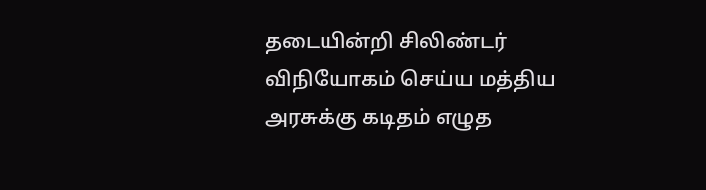தடையின்றி சிலிண்டர் விநியோகம் செய்ய மத்திய அரசுக்கு கடிதம் எழுத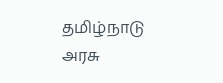தமிழ்நாடு அரசு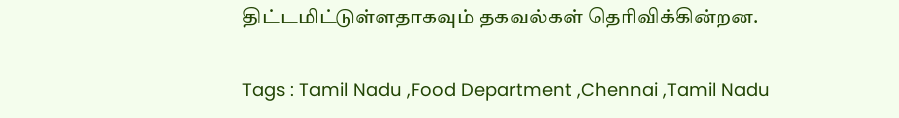திட்டமிட்டுள்ளதாகவும் தகவல்கள் தெரிவிக்கின்றன.

Tags : Tamil Nadu ,Food Department ,Chennai ,Tamil Nadu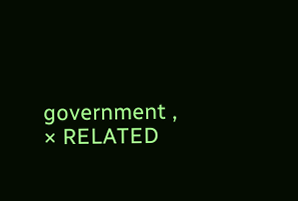government ,
× RELATED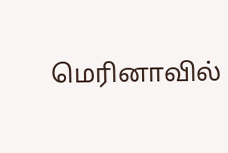மெரினாவில்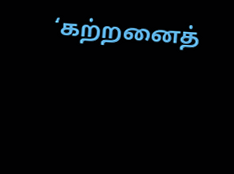‘கற்றனைத்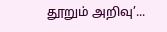தூறும் அறிவு’...